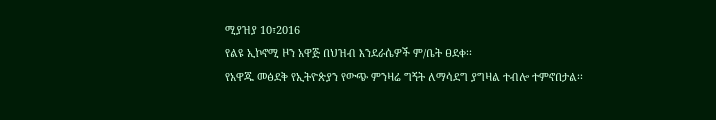ሚያዝያ 10፣2016
የልዩ ኢኮኖሚ ዞን አዋጅ በህዝብ እንደራሴዎች ም/ቤት ፀደቀ፡፡
የአዋጁ መፅደቅ የኢትዮጵያን የውጭ ምንዛሬ ግኝት ለማሳደግ ያግዛል ተብሎ ተምኖበታል፡፡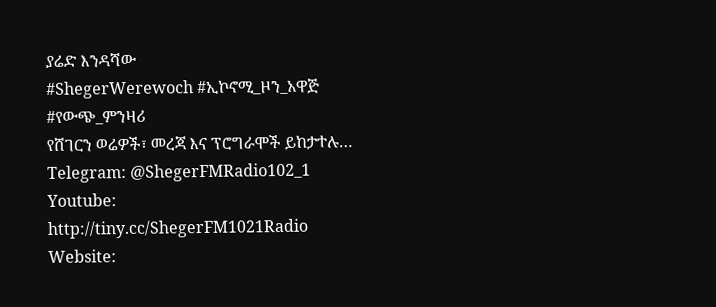ያሬድ እንዳሻው
#ShegerWerewoch #ኢኮኖሚ_ዞን_አዋጅ #የውጭ_ምንዛሪ
የሸገርን ወሬዎች፣ መረጃ እና ፕሮግራሞች ይከታተሉ…
Telegram: @ShegerFMRadio102_1
Youtube: http://tiny.cc/ShegerFM1021Radio
Website: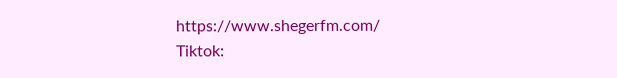https://www.shegerfm.com/
Tiktok: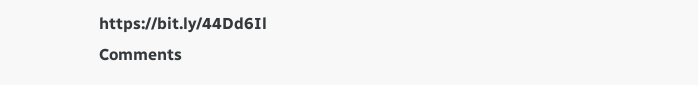https://bit.ly/44Dd6Il
Comments